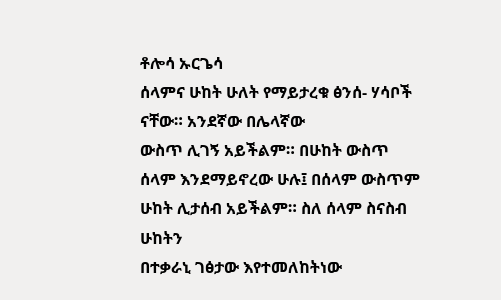ቶሎሳ ኡርጌሳ
ሰላምና ሁከት ሁለት የማይታረቁ ፅንሰ- ሃሳቦች ናቸው። አንደኛው በሌላኛው
ውስጥ ሊገኝ አይችልም። በሁከት ውስጥ ሰላም እንደማይኖረው ሁሉ፤ በሰላም ውስጥም ሁከት ሊታሰብ አይችልም። ስለ ሰላም ስናስብ ሁከትን
በተቃራኒ ገፅታው እየተመለከትነው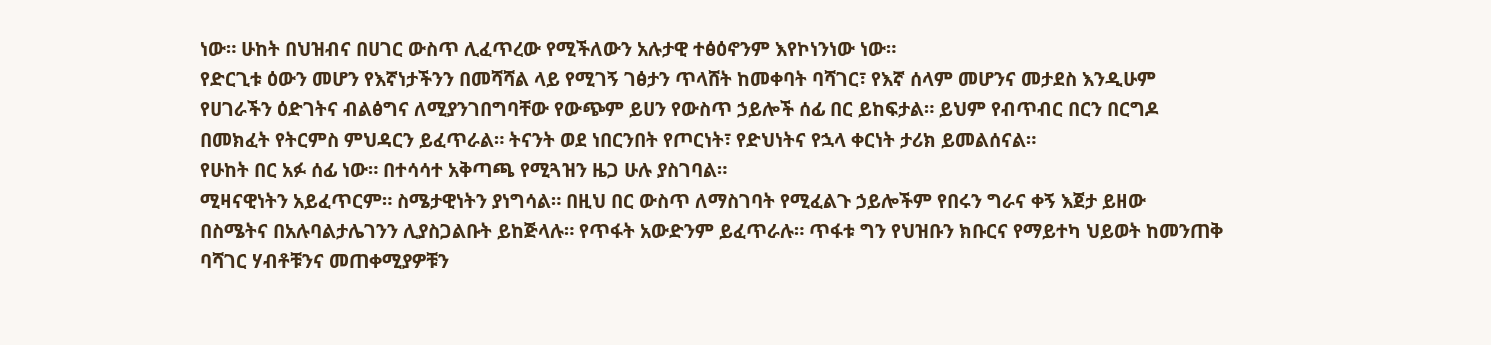ነው። ሁከት በህዝብና በሀገር ውስጥ ሊፈጥረው የሚችለውን አሉታዊ ተፅዕኖንም እየኮነንነው ነው።
የድርጊቱ ዕውን መሆን የእኛነታችንን በመሻሻል ላይ የሚገኝ ገፅታን ጥላሸት ከመቀባት ባሻገር፣ የእኛ ሰላም መሆንና መታደስ እንዲሁም
የሀገራችን ዕድገትና ብልፅግና ለሚያንገበግባቸው የውጭም ይሀን የውስጥ ኃይሎች ሰፊ በር ይከፍታል። ይህም የብጥብር በርን በርግዶ
በመክፈት የትርምስ ምህዳርን ይፈጥራል። ትናንት ወደ ነበርንበት የጦርነት፣ የድህነትና የኋላ ቀርነት ታሪክ ይመልሰናል።
የሁከት በር አፉ ሰፊ ነው። በተሳሳተ አቅጣጫ የሚጓዝን ዜጋ ሁሉ ያስገባል።
ሚዛናዊነትን አይፈጥርም። ስሜታዊነትን ያነግሳል። በዚህ በር ውስጥ ለማስገባት የሚፈልጉ ኃይሎችም የበሩን ግራና ቀኝ እጀታ ይዘው
በስሜትና በአሉባልታሌገንን ሊያስጋልቡት ይከጅላሉ። የጥፋት አውድንም ይፈጥራሉ። ጥፋቱ ግን የህዝቡን ክቡርና የማይተካ ህይወት ከመንጠቅ
ባሻገር ሃብቶቹንና መጠቀሚያዎቹን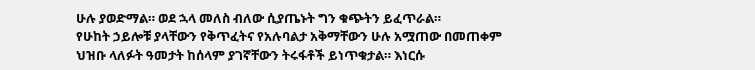ሁሉ ያወድማል። ወደ ኋላ መለስ ብለው ሲያጤኑት ግን ቁጭትን ይፈጥራል።
የሁከት ኃይሎቹ ያላቸውን የቅጥፈትና የአሉባልታ አቅማቸውን ሁሉ አሟጠው በመጠቀም
ህዝቡ ላለፉት ዓመታት ከሰላም ያገኛቸውን ትሩፋቶች ይነጥቁታል። እነርሱ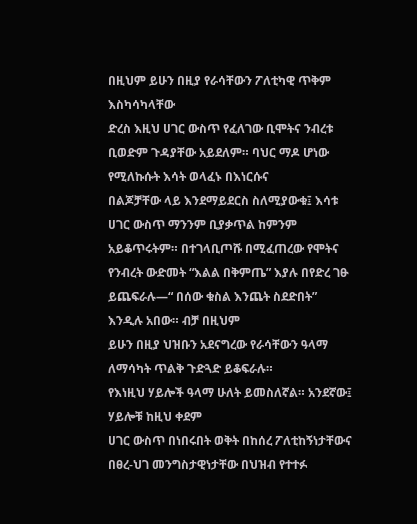በዚህም ይሁን በዚያ የራሳቸውን ፖለቲካዊ ጥቅም እስካሳካላቸው
ድረስ እዚህ ሀገር ውስጥ የፈለገው ቢሞትና ንብረቱ ቢወድም ጉዳያቸው አይደለም። ባህር ማዶ ሆነው የሚለኩሱት እሳት ወላፈኑ በእነርሱና
በልጆቻቸው ላይ እንደማይደርስ ስለሚያውቁ፤ እሳቱ ሀገር ውስጥ ማንንም ቢያቃጥል ከምንም አይቆጥሩትም። በተገላቢጦሹ በሚፈጠረው የሞትና
የንብረት ውድመት “እልል በቅምጤ” እያሉ በየድረ ገፁ ይጨፍራሉ—“ በሰው ቁስል እንጨት ስደድበት” እንዲሉ አበው። ብቻ በዚህም
ይሁን በዚያ ህዝቡን አደናግረው የራሳቸውን ዓላማ ለማሳካት ጥልቅ ጉድጓድ ይቆፍራሉ።
የእነዚህ ሃይሎች ዓላማ ሁለት ይመስለኛል። አንደኛው፤ ሃይሎቹ ከዚህ ቀደም
ሀገር ውስጥ በነበሩበት ወቅት በከሰረ ፖለቲከኝነታቸውና በፀረ-ህገ መንግስታዊነታቸው በህዝብ የተተፉ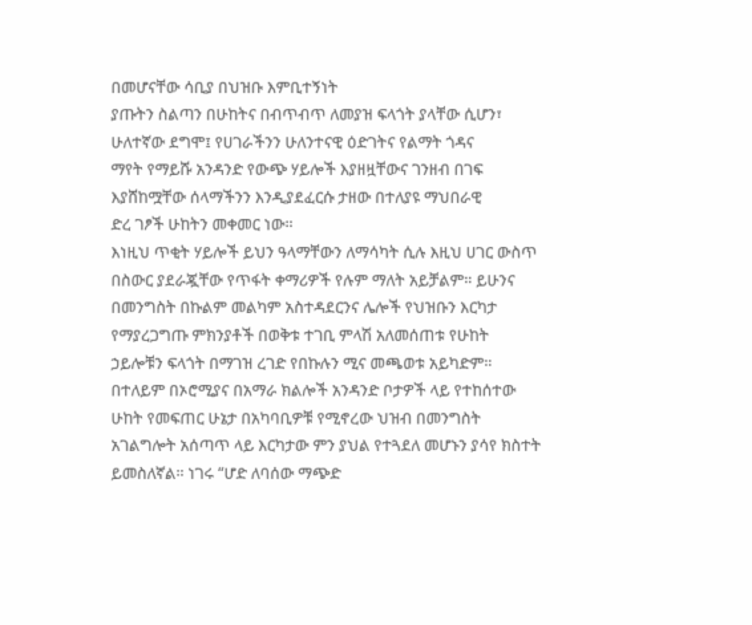በመሆናቸው ሳቢያ በህዝቡ እምቢተኝነት
ያጡትን ስልጣን በሁከትና በብጥብጥ ለመያዝ ፍላጎት ያላቸው ሲሆን፣ ሁለተኛው ደግሞ፤ የሀገራችንን ሁለንተናዊ ዕድገትና የልማት ጎዳና
ማየት የማይሹ አንዳንድ የውጭ ሃይሎች እያዘዟቸውና ገንዘብ በገፍ እያሸከሟቸው ሰላማችንን እንዲያደፈርሱ ታዘው በተለያዩ ማህበራዊ
ድረ ገፆች ሁከትን መቀመር ነው።
እነዚህ ጥቂት ሃይሎች ይህን ዓላማቸውን ለማሳካት ሲሉ እዚህ ሀገር ውስጥ
በስውር ያደራጇቸው የጥፋት ቀማሪዎች የሉም ማለት አይቻልም። ይሁንና በመንግስት በኩልም መልካም አስተዳደርንና ሌሎች የህዝቡን እርካታ
የማያረጋግጡ ምክንያቶች በወቅቱ ተገቢ ምላሽ አለመሰጠቱ የሁከት ኃይሎቹን ፍላጎት በማገዝ ረገድ የበኩሉን ሚና መጫወቱ አይካድም።
በተለይም በኦሮሚያና በአማራ ክልሎች አንዳንድ ቦታዎች ላይ የተከሰተው ሁከት የመፍጠር ሁኔታ በአካባቢዎቹ የሚኖረው ህዝብ በመንግስት
አገልግሎት አሰጣጥ ላይ እርካታው ምን ያህል የተጓደለ መሆኑን ያሳየ ክስተት ይመስለኛል። ነገሩ “ሆድ ለባሰው ማጭድ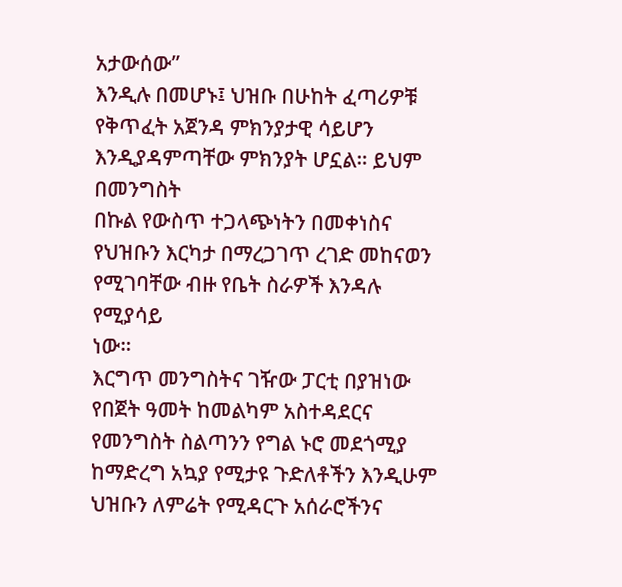አታውሰው”
እንዲሉ በመሆኑ፤ ህዝቡ በሁከት ፈጣሪዎቹ የቅጥፈት አጀንዳ ምክንያታዊ ሳይሆን እንዲያዳምጣቸው ምክንያት ሆኗል። ይህም በመንግስት
በኩል የውስጥ ተጋላጭነትን በመቀነስና የህዝቡን እርካታ በማረጋገጥ ረገድ መከናወን የሚገባቸው ብዙ የቤት ስራዎች እንዳሉ የሚያሳይ
ነው።
እርግጥ መንግስትና ገዥው ፓርቲ በያዝነው የበጀት ዓመት ከመልካም አስተዳደርና
የመንግስት ስልጣንን የግል ኑሮ መደጎሚያ ከማድረግ አኳያ የሚታዩ ጉድለቶችን እንዲሁም ህዝቡን ለምሬት የሚዳርጉ አሰራሮችንና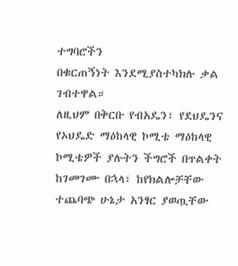ተግባሮችን
በቁርጠኝነት እንደሚያስተካክሉ ቃል ገብተዋል።
ለዚህም በቅርቡ የብአዴን፣ የደህዴንና የኦህዴድ ማዕከላዊ ኮሚቴ ማዕከላዊ
ኮሚቴዎች ያሉትን ችግሮች በጥልቀት ከገመገሙ በኋላ፣ ከየክልሎቻቸው ተጨባጭ ሁኔታ አንፃር ያወጧቸው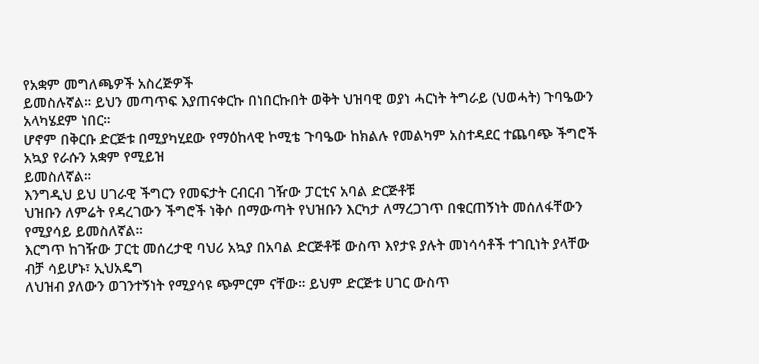የአቋም መግለጫዎች አስረጅዎች
ይመስሉኛል። ይህን መጣጥፍ እያጠናቀርኩ በነበርኩበት ወቅት ህዝባዊ ወያነ ሓርነት ትግራይ (ህወሓት) ጉባዔውን አላካሄደም ነበር።
ሆኖም በቅርቡ ድርጅቱ በሚያካሂደው የማዕከላዊ ኮሚቴ ጉባዔው ከክልሉ የመልካም አስተዳደር ተጨባጭ ችግሮች አኳያ የራሱን አቋም የሚይዝ
ይመስለኛል።
እንግዲህ ይህ ሀገራዊ ችግርን የመፍታት ርብርብ ገዥው ፓርቲና አባል ድርጅቶቹ
ህዝቡን ለምሬት የዳረገውን ችግሮች ነቅሶ በማውጣት የህዝቡን እርካታ ለማረጋገጥ በቁርጠኝነት መሰለፋቸውን የሚያሳይ ይመስለኛል።
እርግጥ ከገዥው ፓርቲ መሰረታዊ ባህሪ አኳያ በአባል ድርጅቶቹ ውስጥ እየታዩ ያሉት መነሳሳቶች ተገቢነት ያላቸው ብቻ ሳይሆኑ፣ ኢህአዴግ
ለህዝብ ያለውን ወገንተኝነት የሚያሳዩ ጭምርም ናቸው። ይህም ድርጅቱ ሀገር ውስጥ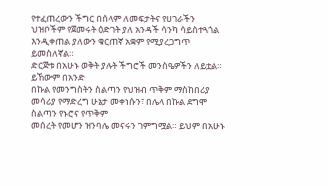የተፈጠረውን ችግር በሰላም ለመፍታትና የሀገራችን
ህዝቦችም የጀመሩት ዕድገት ያለ አንዳች ሳንካ ሳይስተጓጎል እንዲቀጠል ያለውን ቁርጠኛ አቋም የሚያረጋግጥ ይመስለኛል።
ድርጅቱ በአሁኑ ወቅት ያሉት ችግሮች መንስዔዎችን ለይቷል። ይኸውም በአንድ
በኩል የመንግስትን ስልጣን የህዝብ ጥቅም ማስከበሪያ መሳሪያ የማድረግ ሁኔታ መቀነሱን፣ በሌላ በኩል ደግሞ ስልጣን የኑሮና የጥቅም
መሰረት የመሆን ዝንባሌ መናሩን ገምግሟል። ይህም በአሁኑ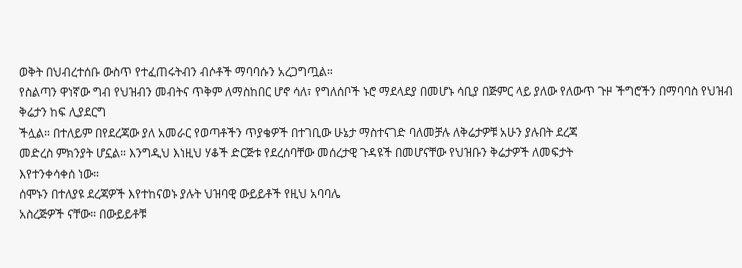ወቅት በህብረተሰቡ ውስጥ የተፈጠሩትብን ብሶቶች ማባባሱን አረጋግጧል።
የስልጣን ዋነኛው ግብ የህዝብን መብትና ጥቅም ለማስከበር ሆኖ ሳለ፣ የግለሰቦች ኑሮ ማደላደያ በመሆኑ ሳቢያ በጅምር ላይ ያለው የለውጥ ጉዞ ችግሮችን በማባባስ የህዝብ ቅሬታን ከፍ ሊያደርግ
ችሏል። በተለይም በየደረጃው ያለ አመራር የወጣቶችን ጥያቄዎች በተገቢው ሁኔታ ማስተናገድ ባለመቻሉ ለቅሬታዎቹ አሁን ያሉበት ደረጃ
መድረስ ምክንያት ሆኗል። እንግዲህ እነዚህ ሃቆች ድርጅቱ የደረሰባቸው መሰረታዊ ጉዳዩች በመሆናቸው የህዝቡን ቅሬታዎች ለመፍታት
እየተንቀሳቀሰ ነው።
ሰሞኑን በተለያዩ ደረጃዎች እየተከናወኑ ያሉት ህዝባዊ ውይይቶች የዚህ አባባሌ
አስረጅዎች ናቸው። በውይይቶቹ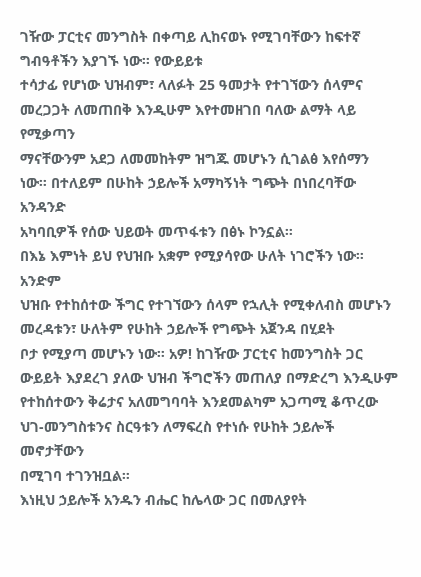ገዥው ፓርቲና መንግስት በቀጣይ ሊከናወኑ የሚገባቸውን ከፍተኛ ግብዓቶችን እያገኙ ነው። የውይይቱ
ተሳታፊ የሆነው ህዝብም፣ ላለፉት 25 ዓመታት የተገኘውን ሰላምና መረጋጋት ለመጠበቅ እንዲሁም እየተመዘገበ ባለው ልማት ላይ የሚቃጣን
ማናቸውንም አደጋ ለመመከትም ዝግጁ መሆኑን ሲገልፅ እየሰማን ነው። በተለይም በሁከት ኃይሎች አማካኝነት ግጭት በነበረባቸው አንዳንድ
አካባቢዎች የሰው ህይወት መጥፋቱን በፅኑ ኮንኗል።
በእኔ እምነት ይህ የህዝቡ አቋም የሚያሳየው ሁለት ነገሮችን ነው። አንድም
ህዝቡ የተከሰተው ችግር የተገኘውን ሰላም የኋሊት የሚቀለብስ መሆኑን መረዳቱን፣ ሁለትም የሁከት ኃይሎች የግጭት አጀንዳ በሂደት
ቦታ የሚያጣ መሆኑን ነው። አዎ! ከገዥው ፓርቲና ከመንግስት ጋር ውይይት እያደረገ ያለው ህዝብ ችግሮችን መጠለያ በማድረግ እንዲሁም
የተከሰተውን ቅሬታና አለመግባባት እንደመልካም አጋጣሚ ቆጥረው ህገ-መንግስቱንና ስርዓቱን ለማፍረስ የተነሱ የሁከት ኃይሎች መኖታቸውን
በሚገባ ተገንዝቧል።
እነዚህ ኃይሎች አንዱን ብሔር ከሌላው ጋር በመለያየት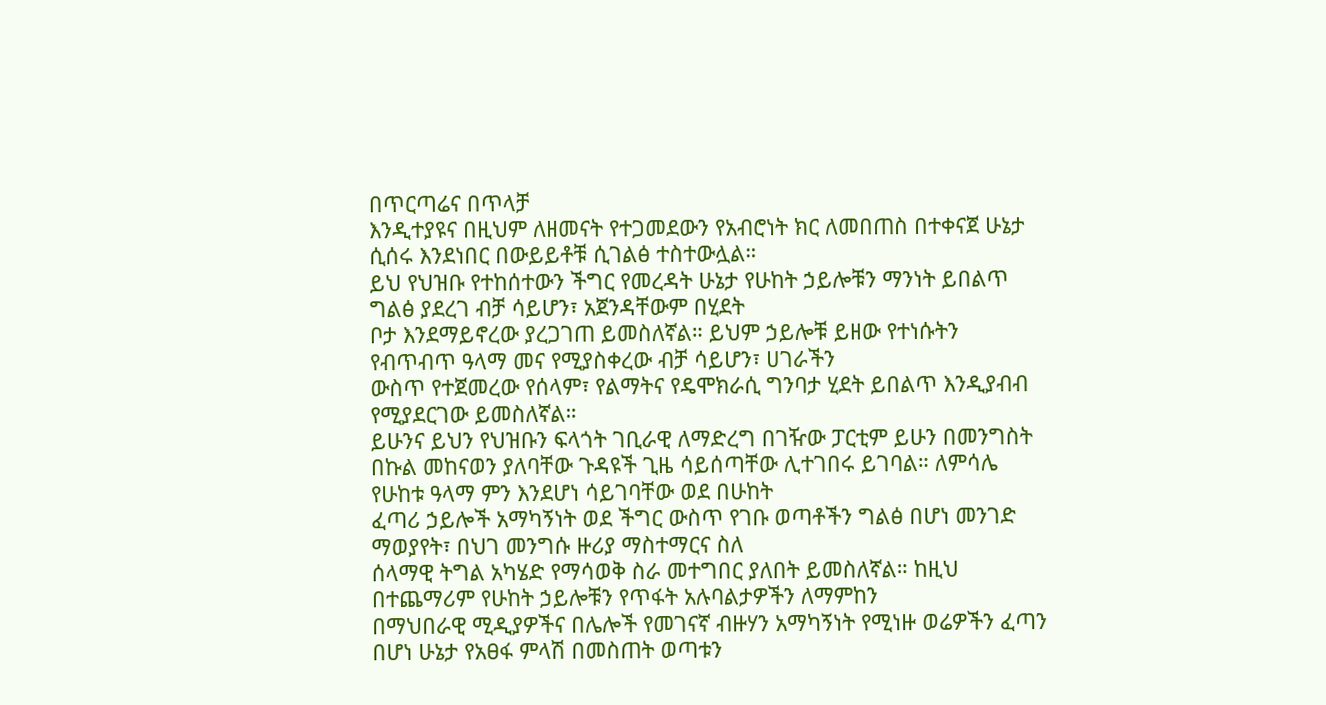በጥርጣሬና በጥላቻ
እንዲተያዩና በዚህም ለዘመናት የተጋመደውን የአብሮነት ክር ለመበጠስ በተቀናጀ ሁኔታ ሲሰሩ እንደነበር በውይይቶቹ ሲገልፅ ተስተውሏል።
ይህ የህዝቡ የተከሰተውን ችግር የመረዳት ሁኔታ የሁከት ኃይሎቹን ማንነት ይበልጥ ግልፅ ያደረገ ብቻ ሳይሆን፣ አጀንዳቸውም በሂደት
ቦታ እንደማይኖረው ያረጋገጠ ይመስለኛል። ይህም ኃይሎቹ ይዘው የተነሱትን የብጥብጥ ዓላማ መና የሚያስቀረው ብቻ ሳይሆን፣ ሀገራችን
ውስጥ የተጀመረው የሰላም፣ የልማትና የዴሞክራሲ ግንባታ ሂደት ይበልጥ እንዲያብብ የሚያደርገው ይመስለኛል።
ይሁንና ይህን የህዝቡን ፍላጎት ገቢራዊ ለማድረግ በገዥው ፓርቲም ይሁን በመንግስት
በኩል መከናወን ያለባቸው ጉዳዩች ጊዜ ሳይሰጣቸው ሊተገበሩ ይገባል። ለምሳሌ የሁከቱ ዓላማ ምን እንደሆነ ሳይገባቸው ወደ በሁከት
ፈጣሪ ኃይሎች አማካኝነት ወደ ችግር ውስጥ የገቡ ወጣቶችን ግልፅ በሆነ መንገድ ማወያየት፣ በህገ መንግሱ ዙሪያ ማስተማርና ስለ
ሰላማዊ ትግል አካሄድ የማሳወቅ ስራ መተግበር ያለበት ይመስለኛል። ከዚህ በተጨማሪም የሁከት ኃይሎቹን የጥፋት አሉባልታዎችን ለማምከን
በማህበራዊ ሚዲያዎችና በሌሎች የመገናኛ ብዙሃን አማካኝነት የሚነዙ ወሬዎችን ፈጣን በሆነ ሁኔታ የአፀፋ ምላሽ በመስጠት ወጣቱን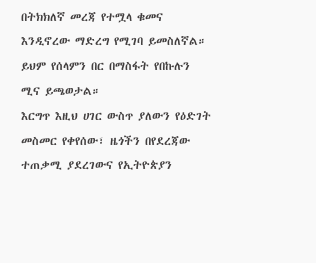በትክክለኛ መረጃ የተሟላ ቁመና እንዲኖረው ማድረግ የሚገባ ይመስለኛል። ይህም የሰላምን በር በማስፋት የበኩሉን ሚና ይጫወታል።
እርግጥ እዚህ ሀገር ውስጥ ያለውን የዕድገት መስመር የቀየሰው፣ ዜጎችን በየደረጃው
ተጠቃሚ ያደረገውና የኢትዮጵያን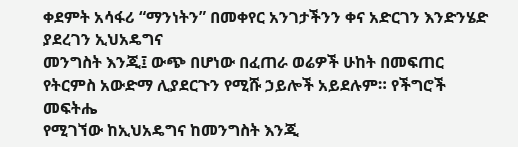ቀደምት አሳፋሪ “ማንነትን” በመቀየር አንገታችንን ቀና አድርገን እንድንሄድ ያደረገን ኢህአዴግና
መንግስት እንጂ፤ ውጭ በሆነው በፈጠራ ወሬዎች ሁከት በመፍጠር የትርምስ አውድማ ሊያደርጉን የሚሹ ኃይሎች አይደሉም። የችግሮች መፍትሔ
የሚገኘው ከኢህአዴግና ከመንግስት እንጂ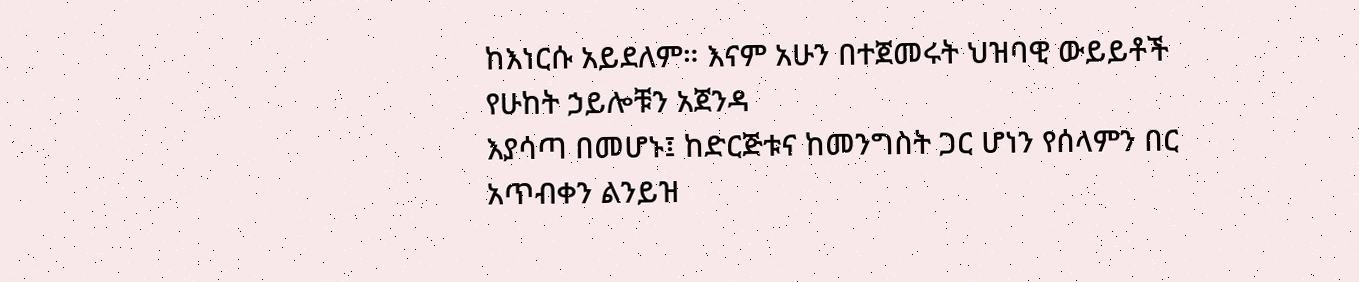ከእነርሱ አይደለም። እናም አሁን በተጀመሩት ህዝባዊ ውይይቶች የሁከት ኃይሎቹን አጀንዳ
እያሳጣ በመሆኑ፤ ከድርጅቱና ከመንግስት ጋር ሆነን የሰላምን በር አጥብቀን ልንይዝ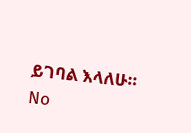ይገባል እላለሁ።
No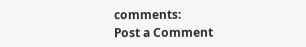comments:
Post a Comment